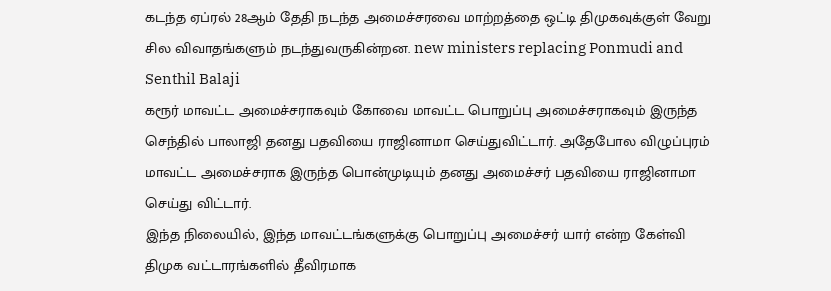கடந்த ஏப்ரல் 28ஆம் தேதி நடந்த அமைச்சரவை மாற்றத்தை ஒட்டி திமுகவுக்குள் வேறு சில விவாதங்களும் நடந்துவருகின்றன. new ministers replacing Ponmudi and Senthil Balaji
கரூர் மாவட்ட அமைச்சராகவும் கோவை மாவட்ட பொறுப்பு அமைச்சராகவும் இருந்த செந்தில் பாலாஜி தனது பதவியை ராஜினாமா செய்துவிட்டார். அதேபோல விழுப்புரம் மாவட்ட அமைச்சராக இருந்த பொன்முடியும் தனது அமைச்சர் பதவியை ராஜினாமா செய்து விட்டார்.
இந்த நிலையில், இந்த மாவட்டங்களுக்கு பொறுப்பு அமைச்சர் யார் என்ற கேள்வி திமுக வட்டாரங்களில் தீவிரமாக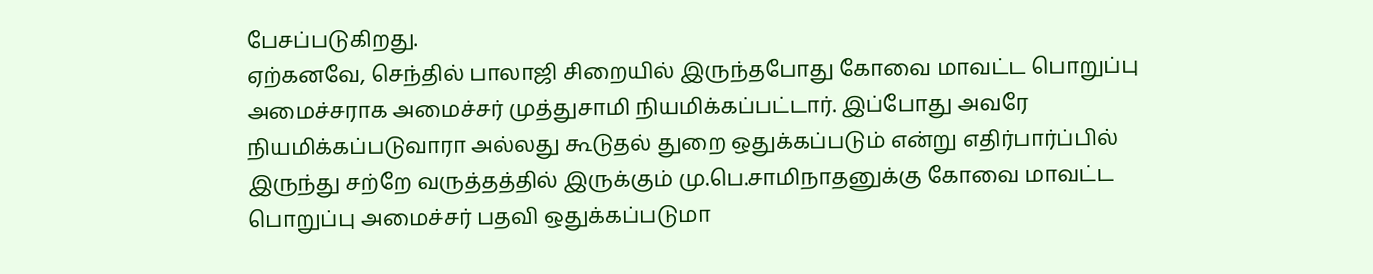பேசப்படுகிறது.
ஏற்கனவே, செந்தில் பாலாஜி சிறையில் இருந்தபோது கோவை மாவட்ட பொறுப்பு அமைச்சராக அமைச்சர் முத்துசாமி நியமிக்கப்பட்டார். இப்போது அவரே நியமிக்கப்படுவாரா அல்லது கூடுதல் துறை ஒதுக்கப்படும் என்று எதிர்பார்ப்பில் இருந்து சற்றே வருத்தத்தில் இருக்கும் மு.பெ.சாமிநாதனுக்கு கோவை மாவட்ட பொறுப்பு அமைச்சர் பதவி ஒதுக்கப்படுமா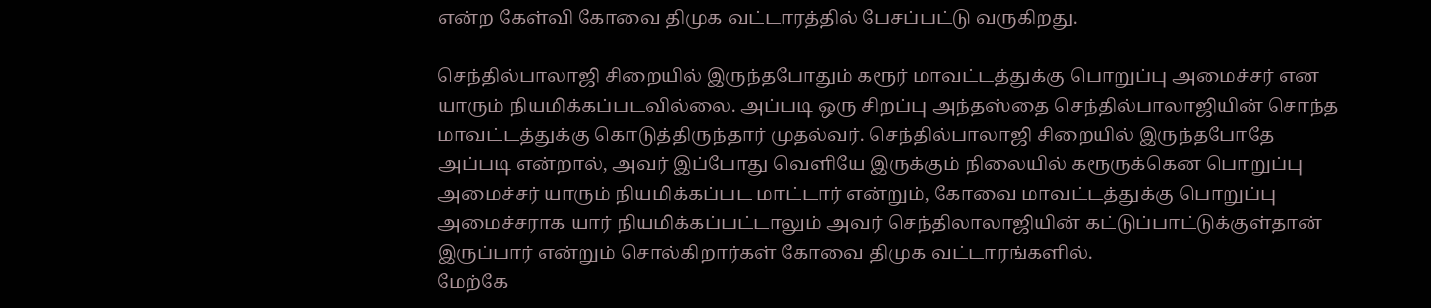என்ற கேள்வி கோவை திமுக வட்டாரத்தில் பேசப்பட்டு வருகிறது.

செந்தில்பாலாஜி சிறையில் இருந்தபோதும் கரூர் மாவட்டத்துக்கு பொறுப்பு அமைச்சர் என யாரும் நியமிக்கப்படவில்லை. அப்படி ஒரு சிறப்பு அந்தஸ்தை செந்தில்பாலாஜியின் சொந்த மாவட்டத்துக்கு கொடுத்திருந்தார் முதல்வர். செந்தில்பாலாஜி சிறையில் இருந்தபோதே அப்படி என்றால், அவர் இப்போது வெளியே இருக்கும் நிலையில் கரூருக்கென பொறுப்பு அமைச்சர் யாரும் நியமிக்கப்பட மாட்டார் என்றும், கோவை மாவட்டத்துக்கு பொறுப்பு அமைச்சராக யார் நியமிக்கப்பட்டாலும் அவர் செந்திலாலாஜியின் கட்டுப்பாட்டுக்குள்தான் இருப்பார் என்றும் சொல்கிறார்கள் கோவை திமுக வட்டாரங்களில்.
மேற்கே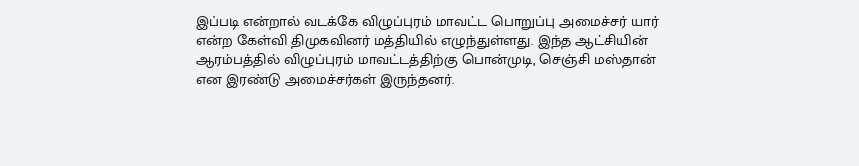இப்படி என்றால் வடக்கே விழுப்புரம் மாவட்ட பொறுப்பு அமைச்சர் யார் என்ற கேள்வி திமுகவினர் மத்தியில் எழுந்துள்ளது. இந்த ஆட்சியின் ஆரம்பத்தில் விழுப்புரம் மாவட்டத்திற்கு பொன்முடி, செஞ்சி மஸ்தான் என இரண்டு அமைச்சர்கள் இருந்தனர்.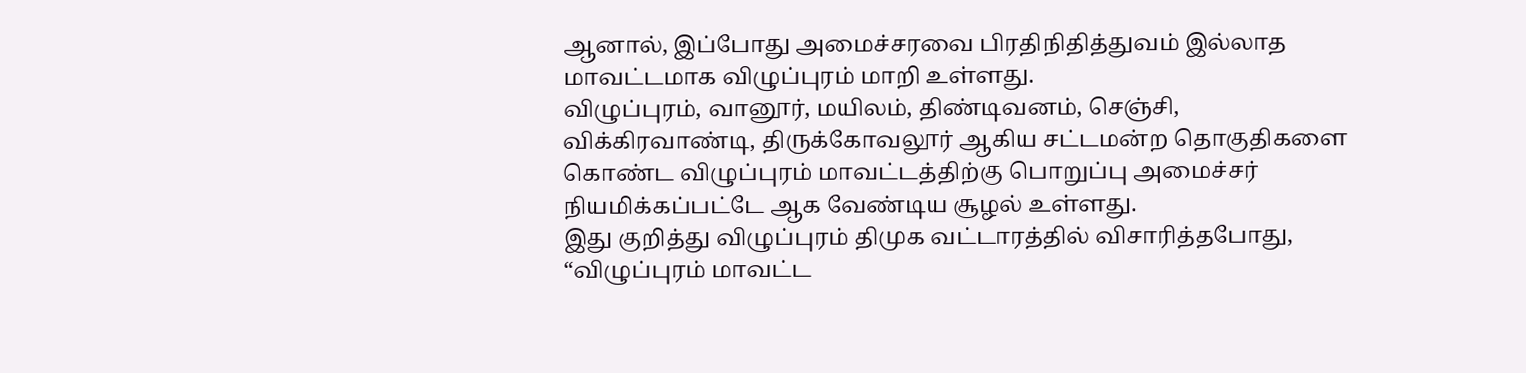ஆனால், இப்போது அமைச்சரவை பிரதிநிதித்துவம் இல்லாத மாவட்டமாக விழுப்புரம் மாறி உள்ளது.
விழுப்புரம், வானூர், மயிலம், திண்டிவனம், செஞ்சி, விக்கிரவாண்டி, திருக்கோவலூர் ஆகிய சட்டமன்ற தொகுதிகளை கொண்ட விழுப்புரம் மாவட்டத்திற்கு பொறுப்பு அமைச்சர் நியமிக்கப்பட்டே ஆக வேண்டிய சூழல் உள்ளது.
இது குறித்து விழுப்புரம் திமுக வட்டாரத்தில் விசாரித்தபோது, “விழுப்புரம் மாவட்ட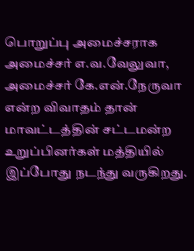பொறுப்பு அமைச்சராக அமைச்சர் எ.வ.வேலுவா, அமைச்சர் கே.என்.நேருவா என்ற விவாதம் தான் மாவட்டத்தின் சட்டமன்ற உறுப்பினர்கள் மத்தியில் இப்போது நடந்து வருகிறது.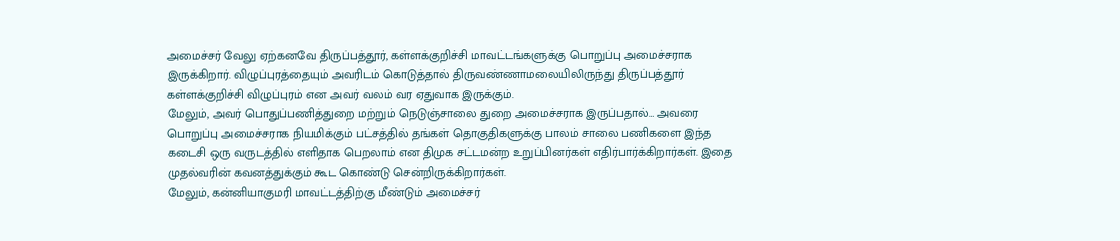அமைச்சர் வேலு ஏற்கனவே திருப்பத்தூர், கள்ளக்குறிச்சி மாவட்டங்களுக்கு பொறுப்பு அமைச்சராக இருக்கிறார். விழுப்புரத்தையும் அவரிடம் கொடுத்தால் திருவண்ணாமலையிலிருந்து திருப்பத்தூர் கள்ளக்குறிச்சி விழுப்புரம் என அவர் வலம் வர ஏதுவாக இருக்கும்.
மேலும், அவர் பொதுப்பணித்துறை மற்றும் நெடுஞ்சாலை துறை அமைச்சராக இருப்பதால்… அவரை பொறுப்பு அமைச்சராக நியமிக்கும் பட்சத்தில் தங்கள் தொகுதிகளுக்கு பாலம் சாலை பணிகளை இந்த கடைசி ஒரு வருடத்தில் எளிதாக பெறலாம் என திமுக சட்டமன்ற உறுப்பினர்கள் எதிர்பார்க்கிறார்கள். இதை முதல்வரின் கவனத்துக்கும் கூட கொண்டு சென்றிருக்கிறார்கள்.
மேலும், கன்னியாகுமரி மாவட்டத்திற்கு மீண்டும் அமைச்சர்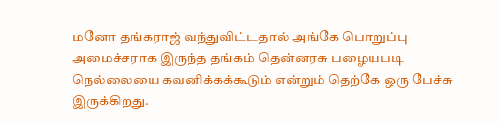மனோ தங்கராஜ் வந்துவிட்டதால் அங்கே பொறுப்பு அமைச்சராக இருந்த தங்கம் தென்னரசு பழையபடி நெல்லையை கவனிக்கக்கூடும் என்றும் தெற்கே ஒரு பேச்சு இருக்கிறது.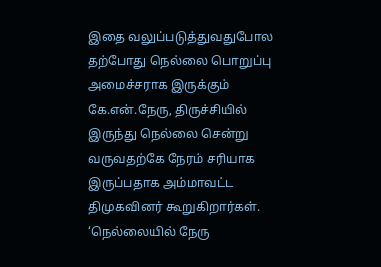இதை வலுப்படுத்துவதுபோல தற்போது நெல்லை பொறுப்பு அமைச்சராக இருக்கும் கே.என்.நேரு, திருச்சியில் இருந்து நெல்லை சென்று வருவதற்கே நேரம் சரியாக இருப்பதாக அம்மாவட்ட திமுகவினர் கூறுகிறார்கள்.
‘நெல்லையில் நேரு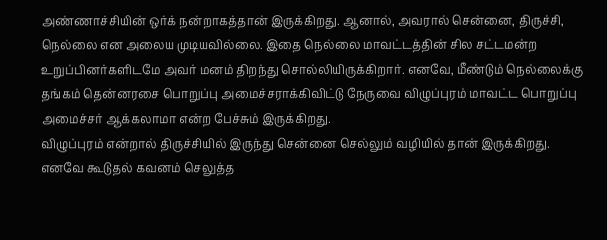அண்ணாச்சியின் ஒர்க் நன்றாகத்தான் இருக்கிறது. ஆனால், அவரால் சென்னை, திருச்சி, நெல்லை என அலைய முடியவில்லை. இதை நெல்லை மாவட்டத்தின் சில சட்டமன்ற உறுப்பினர்களிடமே அவர் மனம் திறந்து சொல்லியிருக்கிறார். எனவே, மீண்டும் நெல்லைக்கு தங்கம் தென்னரசை பொறுப்பு அமைச்சராக்கிவிட்டு நேருவை விழுப்புரம் மாவட்ட பொறுப்பு அமைச்சர் ஆக்கலாமா என்ற பேச்சும் இருக்கிறது.
விழுப்புரம் என்றால் திருச்சியில் இருந்து சென்னை செல்லும் வழியில் தான் இருக்கிறது. எனவே கூடுதல் கவனம் செலுத்த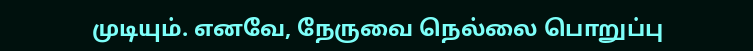முடியும். எனவே, நேருவை நெல்லை பொறுப்பு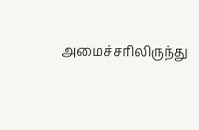அமைச்சரிலிருந்து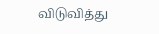விடுவித்து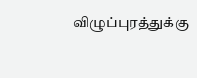விழுப்புரத்துக்கு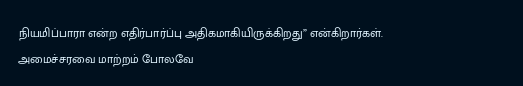நியமிப்பாரா என்ற எதிர்பார்ப்பு அதிகமாகியிருக்கிறது” என்கிறார்கள்.
அமைச்சரவை மாற்றம் போலவே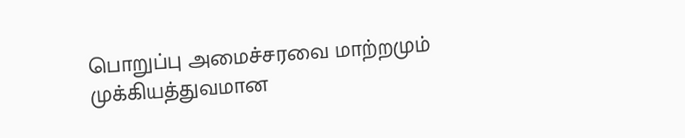பொறுப்பு அமைச்சரவை மாற்றமும் முக்கியத்துவமான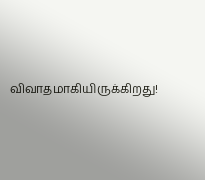விவாதமாகியிருக்கிறது!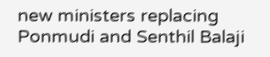new ministers replacing Ponmudi and Senthil Balaji